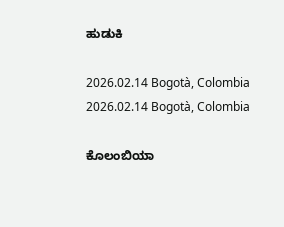ಹುಡುಕಿ

2026.02.14 Bogotà, Colombia 2026.02.14 Bogotà, Colombia

ಕೊಲಂಬಿಯಾ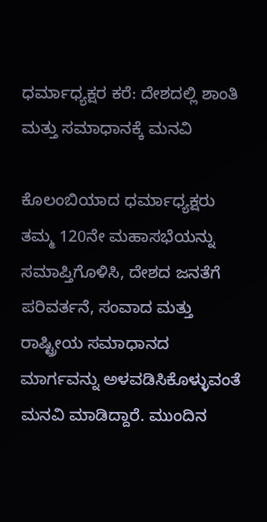ಧರ್ಮಾಧ್ಯಕ್ಷರ ಕರೆ: ದೇಶದಲ್ಲಿ ಶಾಂತಿ ಮತ್ತು ಸಮಾಧಾನಕ್ಕೆ ಮನವಿ

ಕೊಲಂಬಿಯಾದ ಧರ್ಮಾಧ್ಯಕ್ಷರು ತಮ್ಮ 120ನೇ ಮಹಾಸಭೆಯನ್ನು ಸಮಾಪ್ತಿಗೊಳಿಸಿ, ದೇಶದ ಜನತೆಗೆ ಪರಿವರ್ತನೆ, ಸಂವಾದ ಮತ್ತು ರಾಷ್ಟ್ರೀಯ ಸಮಾಧಾನದ ಮಾರ್ಗವನ್ನು ಅಳವಡಿಸಿಕೊಳ್ಳುವಂತೆ ಮನವಿ ಮಾಡಿದ್ದಾರೆ. ಮುಂದಿನ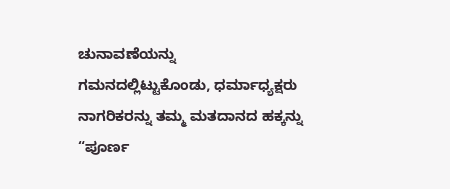ಚುನಾವಣೆಯನ್ನು ಗಮನದಲ್ಲಿಟ್ಟುಕೊಂಡು, ಧರ್ಮಾಧ್ಯಕ್ಷರು ನಾಗರಿಕರನ್ನು ತಮ್ಮ ಮತದಾನದ ಹಕ್ಕನ್ನು “ಪೂರ್ಣ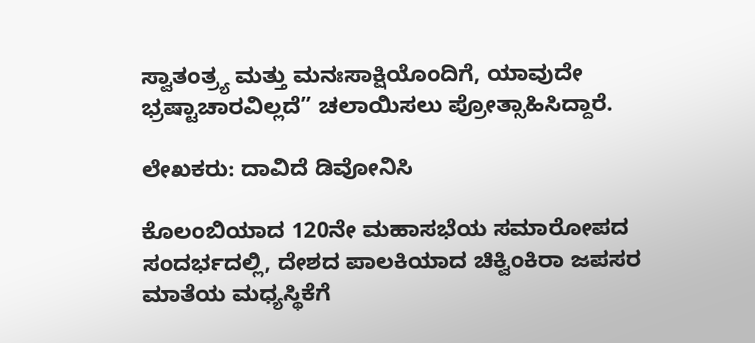ಸ್ವಾತಂತ್ರ್ಯ ಮತ್ತು ಮನಃಸಾಕ್ಷಿಯೊಂದಿಗೆ, ಯಾವುದೇ ಭ್ರಷ್ಟಾಚಾರವಿಲ್ಲದೆ” ಚಲಾಯಿಸಲು ಪ್ರೋತ್ಸಾಹಿಸಿದ್ದಾರೆ.

ಲೇಖಕರು: ದಾವಿದೆ ಡಿವೋನಿಸಿ

ಕೊಲಂಬಿಯಾದ 120ನೇ ಮಹಾಸಭೆಯ ಸಮಾರೋಪದ ಸಂದರ್ಭದಲ್ಲಿ, ದೇಶದ ಪಾಲಕಿಯಾದ ಚಿಕ್ವಿಂಕಿರಾ ಜಪಸರ ಮಾತೆಯ ಮಧ್ಯಸ್ಥಿಕೆಗೆ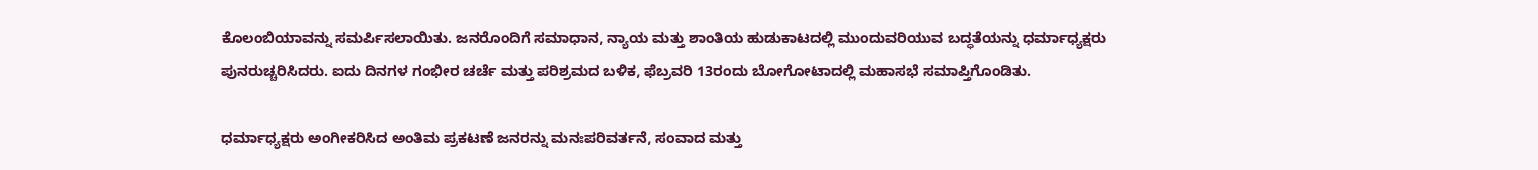ಕೊಲಂಬಿಯಾವನ್ನು ಸಮರ್ಪಿಸಲಾಯಿತು. ಜನರೊಂದಿಗೆ ಸಮಾಧಾನ, ನ್ಯಾಯ ಮತ್ತು ಶಾಂತಿಯ ಹುಡುಕಾಟದಲ್ಲಿ ಮುಂದುವರಿಯುವ ಬದ್ಧತೆಯನ್ನು ಧರ್ಮಾಧ್ಯಕ್ಷರು ಪುನರುಚ್ಚರಿಸಿದರು. ಐದು ದಿನಗಳ ಗಂಭೀರ ಚರ್ಚೆ ಮತ್ತು ಪರಿಶ್ರಮದ ಬಳಿಕ, ಫೆಬ್ರವರಿ 13ರಂದು ಬೋಗೋಟಾದಲ್ಲಿ ಮಹಾಸಭೆ ಸಮಾಪ್ತಿಗೊಂಡಿತು.

ಧರ್ಮಾಧ್ಯಕ್ಷರು ಅಂಗೀಕರಿಸಿದ ಅಂತಿಮ ಪ್ರಕಟಣೆ ಜನರನ್ನು ಮನಃಪರಿವರ್ತನೆ, ಸಂವಾದ ಮತ್ತು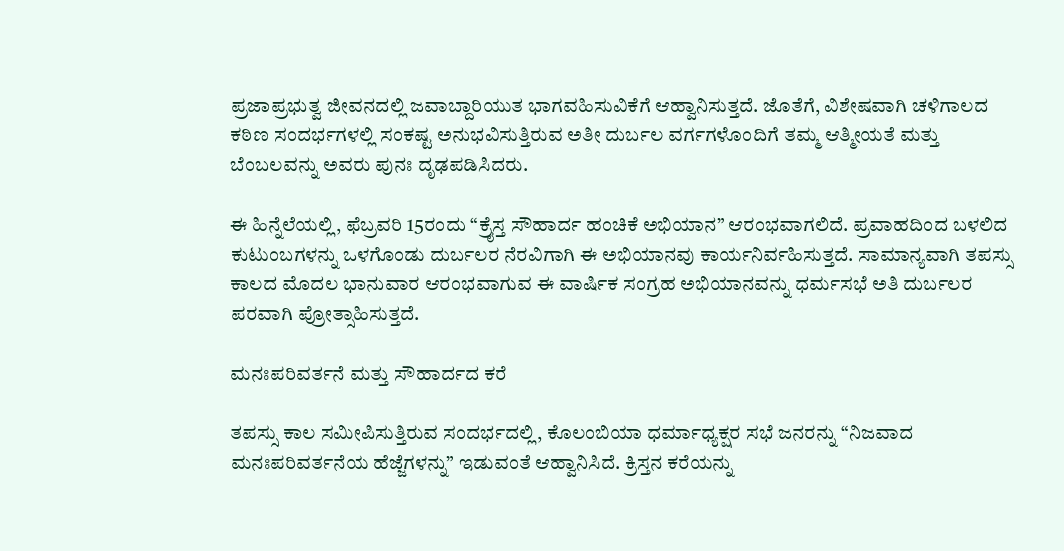ಪ್ರಜಾಪ್ರಭುತ್ವ ಜೀವನದಲ್ಲಿ ಜವಾಬ್ದಾರಿಯುತ ಭಾಗವಹಿಸುವಿಕೆಗೆ ಆಹ್ವಾನಿಸುತ್ತದೆ. ಜೊತೆಗೆ, ವಿಶೇಷವಾಗಿ ಚಳಿಗಾಲದ ಕಠಿಣ ಸಂದರ್ಭಗಳಲ್ಲಿ ಸಂಕಷ್ಟ ಅನುಭವಿಸುತ್ತಿರುವ ಅತೀ ದುರ್ಬಲ ವರ್ಗಗಳೊಂದಿಗೆ ತಮ್ಮ ಆತ್ಮೀಯತೆ ಮತ್ತು ಬೆಂಬಲವನ್ನು ಅವರು ಪುನಃ ದೃಢಪಡಿಸಿದರು.

ಈ ಹಿನ್ನೆಲೆಯಲ್ಲಿ, ಫೆಬ್ರವರಿ 15ರಂದು “ಕ್ರೈಸ್ತ ಸೌಹಾರ್ದ ಹಂಚಿಕೆ ಅಭಿಯಾನ” ಆರಂಭವಾಗಲಿದೆ. ಪ್ರವಾಹದಿಂದ ಬಳಲಿದ ಕುಟುಂಬಗಳನ್ನು ಒಳಗೊಂಡು ದುರ್ಬಲರ ನೆರವಿಗಾಗಿ ಈ ಅಭಿಯಾನವು ಕಾರ್ಯನಿರ್ವಹಿಸುತ್ತದೆ. ಸಾಮಾನ್ಯವಾಗಿ ತಪಸ್ಸು ಕಾಲದ ಮೊದಲ ಭಾನುವಾರ ಆರಂಭವಾಗುವ ಈ ವಾರ್ಷಿಕ ಸಂಗ್ರಹ ಅಭಿಯಾನವನ್ನು ಧರ್ಮಸಭೆ ಅತಿ ದುರ್ಬಲರ ಪರವಾಗಿ ಪ್ರೋತ್ಸಾಹಿಸುತ್ತದೆ.

ಮನಃಪರಿವರ್ತನೆ ಮತ್ತು ಸೌಹಾರ್ದದ ಕರೆ

ತಪಸ್ಸು ಕಾಲ ಸಮೀಪಿಸುತ್ತಿರುವ ಸಂದರ್ಭದಲ್ಲಿ, ಕೊಲಂಬಿಯಾ ಧರ್ಮಾಧ್ಯಕ್ಷರ ಸಭೆ ಜನರನ್ನು “ನಿಜವಾದ ಮನಃಪರಿವರ್ತನೆಯ ಹೆಜ್ಜೆಗಳನ್ನು” ಇಡುವಂತೆ ಆಹ್ವಾನಿಸಿದೆ. ಕ್ರಿಸ್ತನ ಕರೆಯನ್ನು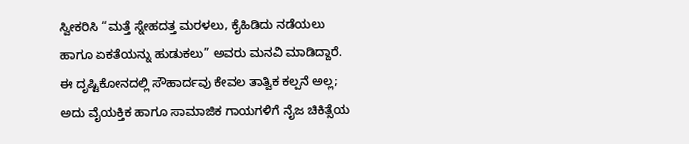ಸ್ವೀಕರಿಸಿ “ಮತ್ತೆ ಸ್ನೇಹದತ್ತ ಮರಳಲು, ಕೈಹಿಡಿದು ನಡೆಯಲು ಹಾಗೂ ಏಕತೆಯನ್ನು ಹುಡುಕಲು” ಅವರು ಮನವಿ ಮಾಡಿದ್ದಾರೆ. ಈ ದೃಷ್ಟಿಕೋನದಲ್ಲಿ ಸೌಹಾರ್ದವು ಕೇವಲ ತಾತ್ವಿಕ ಕಲ್ಪನೆ ಅಲ್ಲ; ಅದು ವೈಯಕ್ತಿಕ ಹಾಗೂ ಸಾಮಾಜಿಕ ಗಾಯಗಳಿಗೆ ನೈಜ ಚಿಕಿತ್ಸೆಯ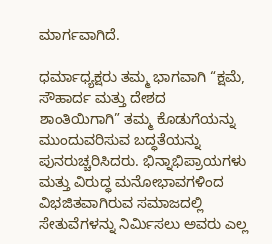ಮಾರ್ಗವಾಗಿದೆ.

ಧರ್ಮಾಧ್ಯಕ್ಷರು ತಮ್ಮ ಭಾಗವಾಗಿ “ಕ್ಷಮೆ, ಸೌಹಾರ್ದ ಮತ್ತು ದೇಶದ ಶಾಂತಿಯಿಗಾಗಿ” ತಮ್ಮ ಕೊಡುಗೆಯನ್ನು ಮುಂದುವರಿಸುವ ಬದ್ಧತೆಯನ್ನು ಪುನರುಚ್ಚರಿಸಿದರು. ಭಿನ್ನಾಭಿಪ್ರಾಯಗಳು ಮತ್ತು ವಿರುದ್ಧ ಮನೋಭಾವಗಳಿಂದ ವಿಭಜಿತವಾಗಿರುವ ಸಮಾಜದಲ್ಲಿ ಸೇತುವೆಗಳನ್ನು ನಿರ್ಮಿಸಲು ಅವರು ಎಲ್ಲ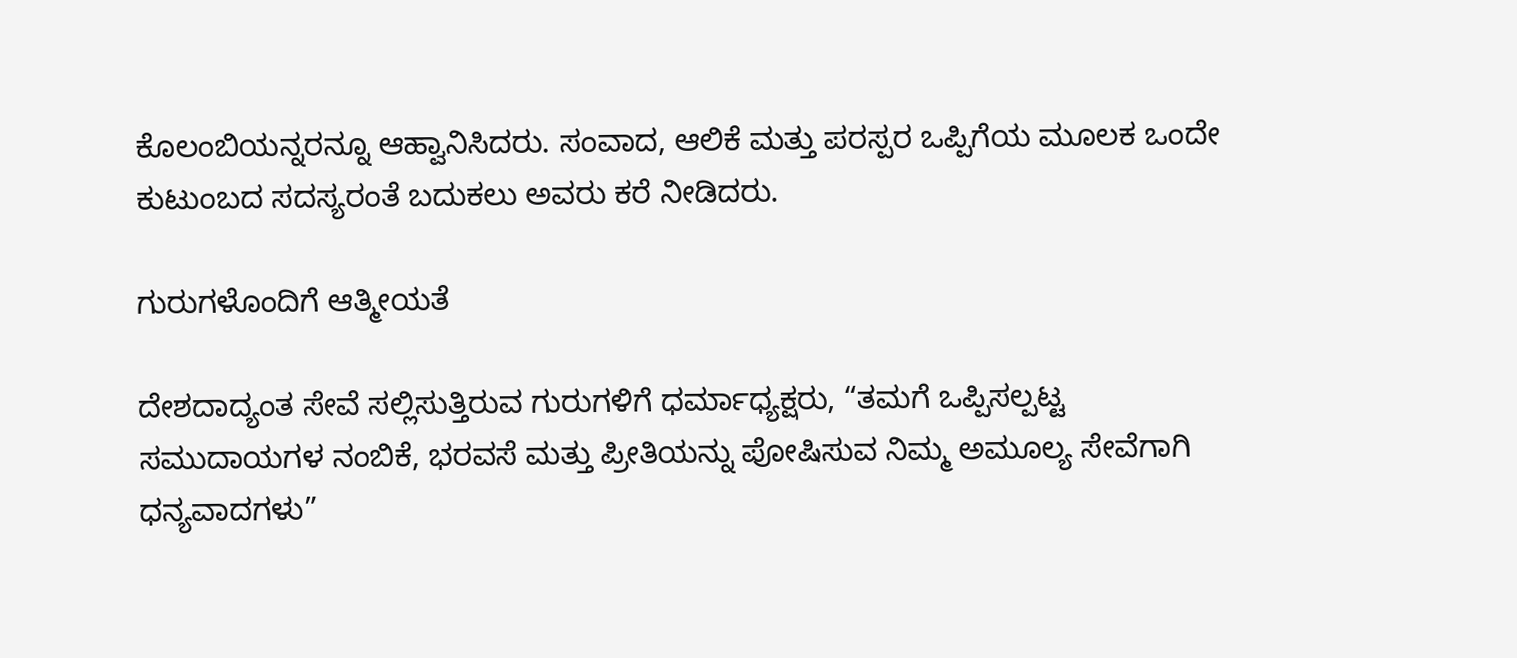ಕೊಲಂಬಿಯನ್ನರನ್ನೂ ಆಹ್ವಾನಿಸಿದರು. ಸಂವಾದ, ಆಲಿಕೆ ಮತ್ತು ಪರಸ್ಪರ ಒಪ್ಪಿಗೆಯ ಮೂಲಕ ಒಂದೇ ಕುಟುಂಬದ ಸದಸ್ಯರಂತೆ ಬದುಕಲು ಅವರು ಕರೆ ನೀಡಿದರು.

ಗುರುಗಳೊಂದಿಗೆ ಆತ್ಮೀಯತೆ

ದೇಶದಾದ್ಯಂತ ಸೇವೆ ಸಲ್ಲಿಸುತ್ತಿರುವ ಗುರುಗಳಿಗೆ ಧರ್ಮಾಧ್ಯಕ್ಷರು, “ತಮಗೆ ಒಪ್ಪಿಸಲ್ಪಟ್ಟ ಸಮುದಾಯಗಳ ನಂಬಿಕೆ, ಭರವಸೆ ಮತ್ತು ಪ್ರೀತಿಯನ್ನು ಪೋಷಿಸುವ ನಿಮ್ಮ ಅಮೂಲ್ಯ ಸೇವೆಗಾಗಿ ಧನ್ಯವಾದಗಳು”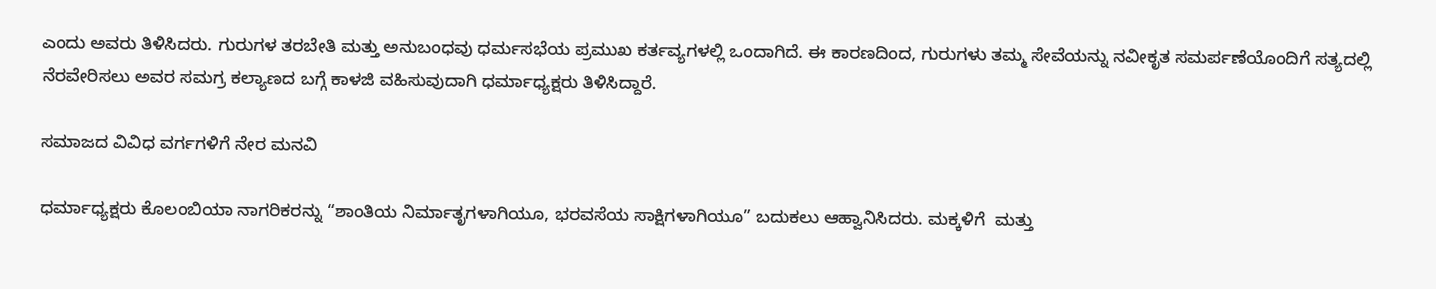ಎಂದು ಅವರು ತಿಳಿಸಿದರು. ಗುರುಗಳ ತರಬೇತಿ ಮತ್ತು ಅನುಬಂಧವು ಧರ್ಮಸಭೆಯ ಪ್ರಮುಖ ಕರ್ತವ್ಯಗಳಲ್ಲಿ ಒಂದಾಗಿದೆ. ಈ ಕಾರಣದಿಂದ, ಗುರುಗಳು ತಮ್ಮ ಸೇವೆಯನ್ನು ನವೀಕೃತ ಸಮರ್ಪಣೆಯೊಂದಿಗೆ ಸತ್ಯದಲ್ಲಿ ನೆರವೇರಿಸಲು ಅವರ ಸಮಗ್ರ ಕಲ್ಯಾಣದ ಬಗ್ಗೆ ಕಾಳಜಿ ವಹಿಸುವುದಾಗಿ ಧರ್ಮಾಧ್ಯಕ್ಷರು ತಿಳಿಸಿದ್ದಾರೆ.

ಸಮಾಜದ ವಿವಿಧ ವರ್ಗಗಳಿಗೆ ನೇರ ಮನವಿ

ಧರ್ಮಾಧ್ಯಕ್ಷರು ಕೊಲಂಬಿಯಾ ನಾಗರಿಕರನ್ನು “ಶಾಂತಿಯ ನಿರ್ಮಾತೃಗಳಾಗಿಯೂ, ಭರವಸೆಯ ಸಾಕ್ಷಿಗಳಾಗಿಯೂ” ಬದುಕಲು ಆಹ್ವಾನಿಸಿದರು. ಮಕ್ಕಳಿಗೆ  ಮತ್ತು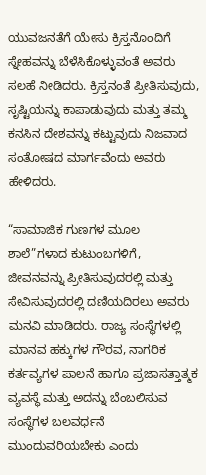ಯುವಜನತೆಗೆ ಯೇಸು ಕ್ರಿಸ್ತನೊಂದಿಗೆ ಸ್ನೇಹವನ್ನು ಬೆಳೆಸಿಕೊಳ್ಳುವಂತೆ ಅವರು ಸಲಹೆ ನೀಡಿದರು. ಕ್ರಿಸ್ತನಂತೆ ಪ್ರೀತಿಸುವುದು, ಸೃಷ್ಟಿಯನ್ನು ಕಾಪಾಡುವುದು ಮತ್ತು ತಮ್ಮ ಕನಸಿನ ದೇಶವನ್ನು ಕಟ್ಟುವುದು ನಿಜವಾದ ಸಂತೋಷದ ಮಾರ್ಗವೆಂದು ಅವರು ಹೇಳಿದರು.

“ಸಾಮಾಜಿಕ ಗುಣಗಳ ಮೂಲ ಶಾಲೆ”ಗಳಾದ ಕುಟುಂಬಗಳಿಗೆ, ಜೀವನವನ್ನು ಪ್ರೀತಿಸುವುದರಲ್ಲಿ ಮತ್ತು ಸೇವಿಸುವುದರಲ್ಲಿ ದಣಿಯದಿರಲು ಅವರು ಮನವಿ ಮಾಡಿದರು. ರಾಜ್ಯ ಸಂಸ್ಥೆಗಳಲ್ಲಿ ಮಾನವ ಹಕ್ಕುಗಳ ಗೌರವ, ನಾಗರಿಕ ಕರ್ತವ್ಯಗಳ ಪಾಲನೆ ಹಾಗೂ ಪ್ರಜಾಸತ್ತಾತ್ಮಕ ವ್ಯವಸ್ಥೆ ಮತ್ತು ಅದನ್ನು ಬೆಂಬಲಿಸುವ ಸಂಸ್ಥೆಗಳ ಬಲವರ್ಧನೆ ಮುಂದುವರಿಯಬೇಕು ಎಂದು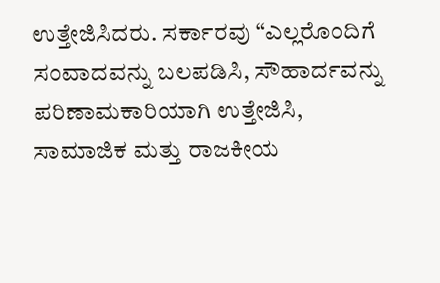ಉತ್ತೇಜಿಸಿದರು. ಸರ್ಕಾರವು “ಎಲ್ಲರೊಂದಿಗೆ ಸಂವಾದವನ್ನು ಬಲಪಡಿಸಿ, ಸೌಹಾರ್ದವನ್ನು ಪರಿಣಾಮಕಾರಿಯಾಗಿ ಉತ್ತೇಜಿಸಿ, ಸಾಮಾಜಿಕ ಮತ್ತು ರಾಜಕೀಯ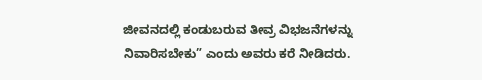ಜೀವನದಲ್ಲಿ ಕಂಡುಬರುವ ತೀವ್ರ ವಿಭಜನೆಗಳನ್ನು ನಿವಾರಿಸಬೇಕು” ಎಂದು ಅವರು ಕರೆ ನೀಡಿದರು.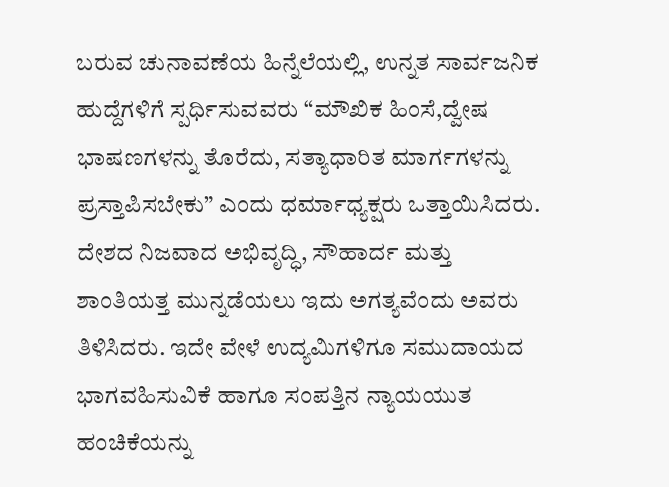ಬರುವ ಚುನಾವಣೆಯ ಹಿನ್ನೆಲೆಯಲ್ಲಿ, ಉನ್ನತ ಸಾರ್ವಜನಿಕ ಹುದ್ದೆಗಳಿಗೆ ಸ್ಪರ್ಧಿಸುವವರು “ಮೌಖಿಕ ಹಿಂಸೆ,ದ್ವೇಷ ಭಾಷಣಗಳನ್ನು ತೊರೆದು, ಸತ್ಯಾಧಾರಿತ ಮಾರ್ಗಗಳನ್ನು ಪ್ರಸ್ತಾಪಿಸಬೇಕು” ಎಂದು ಧರ್ಮಾಧ್ಯಕ್ಷರು ಒತ್ತಾಯಿಸಿದರು. ದೇಶದ ನಿಜವಾದ ಅಭಿವೃದ್ಧಿ, ಸೌಹಾರ್ದ ಮತ್ತು ಶಾಂತಿಯತ್ತ ಮುನ್ನಡೆಯಲು ಇದು ಅಗತ್ಯವೆಂದು ಅವರು ತಿಳಿಸಿದರು. ಇದೇ ವೇಳೆ ಉದ್ಯಮಿಗಳಿಗೂ ಸಮುದಾಯದ ಭಾಗವಹಿಸುವಿಕೆ ಹಾಗೂ ಸಂಪತ್ತಿನ ನ್ಯಾಯಯುತ ಹಂಚಿಕೆಯನ್ನು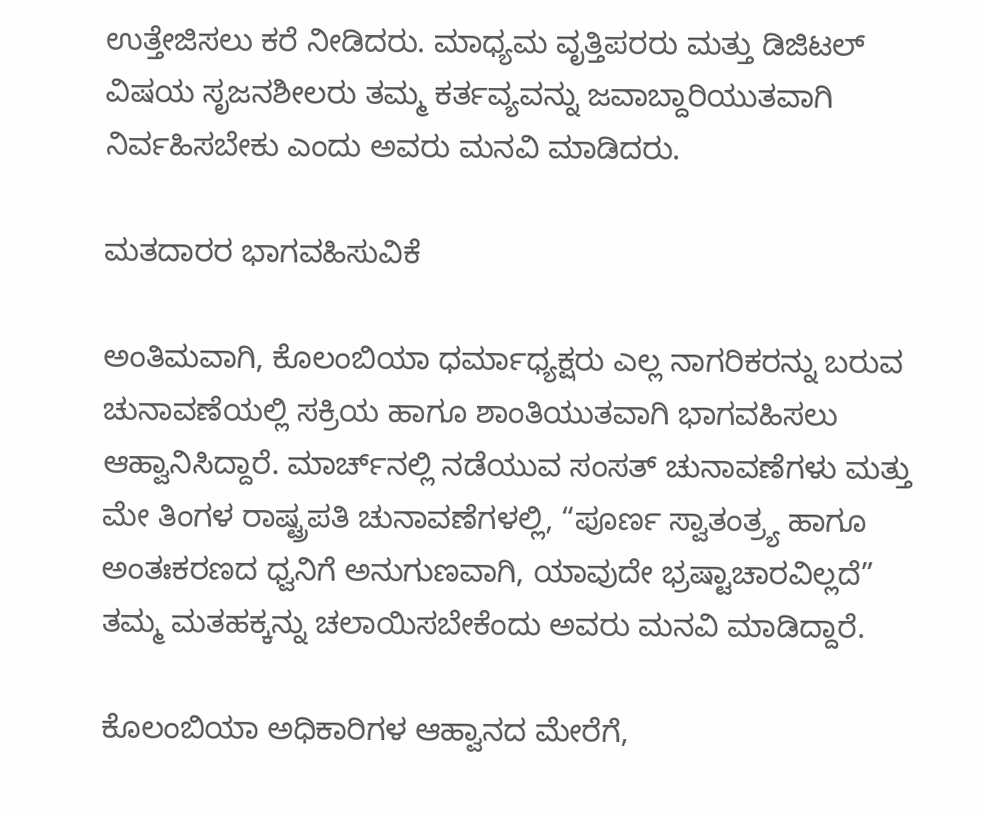ಉತ್ತೇಜಿಸಲು ಕರೆ ನೀಡಿದರು. ಮಾಧ್ಯಮ ವೃತ್ತಿಪರರು ಮತ್ತು ಡಿಜಿಟಲ್ ವಿಷಯ ಸೃಜನಶೀಲರು ತಮ್ಮ ಕರ್ತವ್ಯವನ್ನು ಜವಾಬ್ದಾರಿಯುತವಾಗಿ ನಿರ್ವಹಿಸಬೇಕು ಎಂದು ಅವರು ಮನವಿ ಮಾಡಿದರು.

ಮತದಾರರ ಭಾಗವಹಿಸುವಿಕೆ

ಅಂತಿಮವಾಗಿ, ಕೊಲಂಬಿಯಾ ಧರ್ಮಾಧ್ಯಕ್ಷರು ಎಲ್ಲ ನಾಗರಿಕರನ್ನು ಬರುವ ಚುನಾವಣೆಯಲ್ಲಿ ಸಕ್ರಿಯ ಹಾಗೂ ಶಾಂತಿಯುತವಾಗಿ ಭಾಗವಹಿಸಲು ಆಹ್ವಾನಿಸಿದ್ದಾರೆ. ಮಾರ್ಚ್‌ನಲ್ಲಿ ನಡೆಯುವ ಸಂಸತ್ ಚುನಾವಣೆಗಳು ಮತ್ತು ಮೇ ತಿಂಗಳ ರಾಷ್ಟ್ರಪತಿ ಚುನಾವಣೆಗಳಲ್ಲಿ, “ಪೂರ್ಣ ಸ್ವಾತಂತ್ರ್ಯ ಹಾಗೂ ಅಂತಃಕರಣದ ಧ್ವನಿಗೆ ಅನುಗುಣವಾಗಿ, ಯಾವುದೇ ಭ್ರಷ್ಟಾಚಾರವಿಲ್ಲದೆ” ತಮ್ಮ ಮತಹಕ್ಕನ್ನು ಚಲಾಯಿಸಬೇಕೆಂದು ಅವರು ಮನವಿ ಮಾಡಿದ್ದಾರೆ.

ಕೊಲಂಬಿಯಾ ಅಧಿಕಾರಿಗಳ ಆಹ್ವಾನದ ಮೇರೆಗೆ,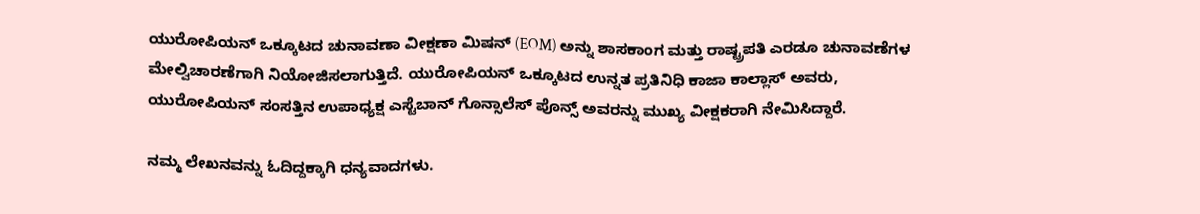ಯುರೋಪಿಯನ್ ಒಕ್ಕೂಟದ ಚುನಾವಣಾ ವೀಕ್ಷಣಾ ಮಿಷನ್ (EOM) ಅನ್ನು ಶಾಸಕಾಂಗ ಮತ್ತು ರಾಷ್ಟ್ರಪತಿ ಎರಡೂ ಚುನಾವಣೆಗಳ ಮೇಲ್ವಿಚಾರಣೆಗಾಗಿ ನಿಯೋಜಿಸಲಾಗುತ್ತಿದೆ. ಯುರೋಪಿಯನ್ ಒಕ್ಕೂಟದ ಉನ್ನತ ಪ್ರತಿನಿಧಿ ಕಾಜಾ ಕಾಲ್ಲಾಸ್ ಅವರು, ಯುರೋಪಿಯನ್ ಸಂಸತ್ತಿನ ಉಪಾಧ್ಯಕ್ಷ ಎಸ್ಟೆಬಾನ್ ಗೊನ್ಸಾಲೆಸ್ ಪೊನ್ಸ್ ಅವರನ್ನು ಮುಖ್ಯ ವೀಕ್ಷಕರಾಗಿ ನೇಮಿಸಿದ್ದಾರೆ.

ನಮ್ಮ ಲೇಖನವನ್ನು ಓದಿದ್ದಕ್ಕಾಗಿ ಧನ್ಯವಾದಗಳು.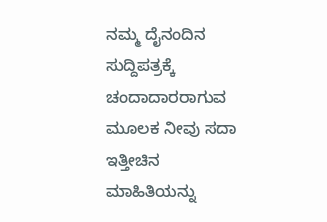ನಮ್ಮ ದೈನಂದಿನ ಸುದ್ದಿಪತ್ರಕ್ಕೆ ಚಂದಾದಾರರಾಗುವ ಮೂಲಕ ನೀವು ಸದಾ ಇತ್ತೀಚಿನ ಮಾಹಿತಿಯನ್ನು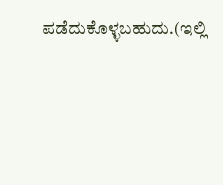ಪಡೆದುಕೊಳ್ಳಬಹುದು.(ಇಲ್ಲಿ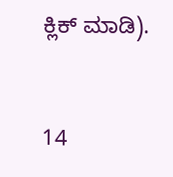ಕ್ಲಿಕ್ ಮಾಡಿ).



14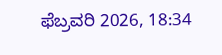ಫೆಬ್ರವರಿ 2026, 18:34